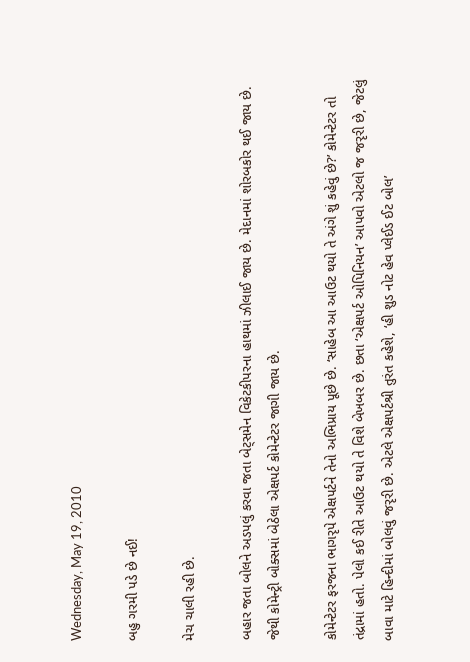Wednesday, May 19, 2010

બહુ ગરમી પડે છે નઈ!

મેચ ચાલી રહી છે.

બહાર જતા બોલને અડપલું કરવા જતા બેટ્સમેન વિકેટકીપરના હાથમાં ઝીલાઈ જાય છે. મેદાનમાં શોરબકોર થઈ જાય છે. જેથી કોમેન્ટ્રી બોક્સમાં બેઠેલા એક્ષપર્ટ કોમેન્ટેટર જાગી જાય છે.

કોમેન્ટેટર ફરજના ભાગરૃપે એક્ષપર્ટને તેનો અભિપ્રાય પૂછે છે. ‘સાહેબ આ આઉટ થયો તે અંગે શું કહેવું છે?’ કોમેન્ટેટર તો તંદ્રામાં હતો. પેલો કઈ રીતે આઉટ થયો તે વિશે બેખબર છે. છતા ‘એક્ષપર્ટ ઓપિનિયન’ આપવો એટલો જ જરૃરી છે, જેટલું બાવા માટે હિન્દીમાં બોલવું જરૃરી છે. એટલે એક્ષપર્ટશ્રી તુરંત કહેશે, ‘હી શુડ નોટ હેવ પ્લેઈડ ઈટ બોલ’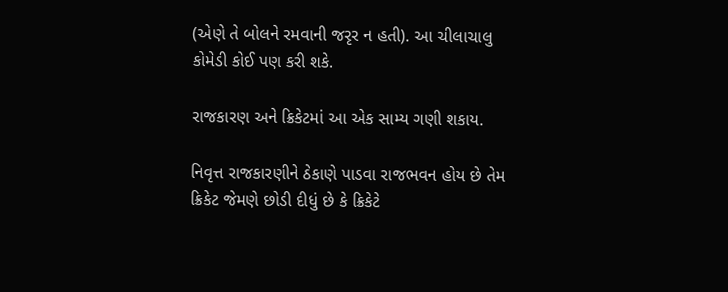(એણે તે બોલને રમવાની જરૃર ન હતી). આ ચીલાચાલુ કોમેડી કોઈ પણ કરી શકે.

રાજકારણ અને ક્રિકેટમાં આ એક સામ્ય ગણી શકાય.

નિવૃત્ત રાજકારણીને ઠેકાણે પાડવા રાજભવન હોય છે તેમ ક્રિકેટ જેમણે છોડી દીધું છે કે ક્રિકેટે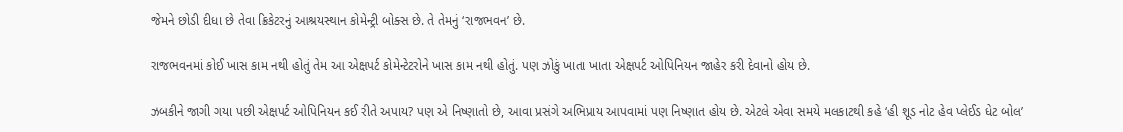જેમને છોડી દીધા છે તેવા ક્રિકેટરનું આશ્રયસ્થાન કોમેન્ટ્રી બોક્સ છે. તે તેમનું ‘રાજભવન’ છે.

રાજભવનમાં કોઈ ખાસ કામ નથી હોતું તેમ આ એક્ષપર્ટ કોમેન્ટેટરોને ખાસ કામ નથી હોતું. પણ ઝોકું ખાતા ખાતા એક્ષપર્ટ ઓપિનિયન જાહેર કરી દેવાનો હોય છે.

ઝબકીને જાગી ગયા પછી એક્ષપર્ટ ઓપિનિયન કઈ રીતે અપાય? પણ એ નિષ્ણાતો છે, આવા પ્રસંગે અભિપ્રાય આપવામાં પણ નિષ્ણાત હોય છે. એટલે એવા સમયે મલકાટથી કહે ‘હી શૂડ નોટ હેવ પ્લેઈડ ધેટ બોલ’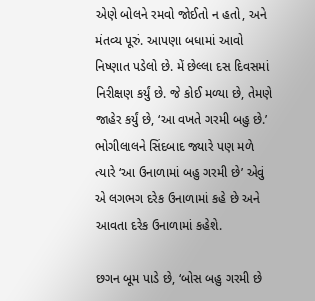એણે બોલને રમવો જોઈતો ન હતો, અને મંતવ્ય પૂરું. આપણા બધામાં આવો નિષ્ણાત પડેલો છે. મેં છેલ્લા દસ દિવસમાં નિરીક્ષણ કર્યું છે. જે કોઈ મળ્યા છે, તેમણે જાહેર કર્યું છે, ‘આ વખતે ગરમી બહુ છે.’ ભોગીલાલને સિંદબાદ જ્યારે પણ મળે ત્યારે ‘આ ઉનાળામાં બહુ ગરમી છે’ એવું એ લગભગ દરેક ઉનાળામાં કહે છે અને આવતા દરેક ઉનાળામાં કહેશે.

છગન બૂમ પાડે છે, ‘બોસ બહુ ગરમી છે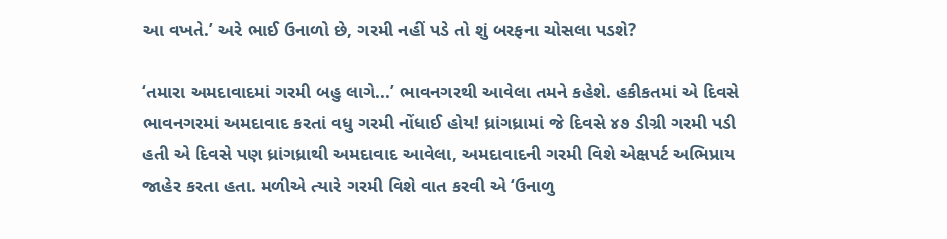આ વખતે.’ અરે ભાઈ ઉનાળો છે, ગરમી નહીં પડે તો શું બરફના ચોસલા પડશે?

‘તમારા અમદાવાદમાં ગરમી બહુ લાગે...’ ભાવનગરથી આવેલા તમને કહેશે. હકીકતમાં એ દિવસે ભાવનગરમાં અમદાવાદ કરતાં વધુ ગરમી નોંધાઈ હોય! ધ્રાંગધ્રામાં જે દિવસે ૪૭ ડીગ્રી ગરમી પડી હતી એ દિવસે પણ ધ્રાંગધ્રાથી અમદાવાદ આવેલા, અમદાવાદની ગરમી વિશે એક્ષપર્ટ અભિપ્રાય જાહેર કરતા હતા. મળીએ ત્યારે ગરમી વિશે વાત કરવી એ ‘ઉનાળુ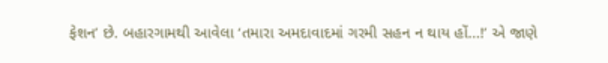ફેશન’ છે. બહારગામથી આવેલા ‘તમારા અમદાવાદમાં ગરમી સહન ન થાય હોં...!’ એ જાણે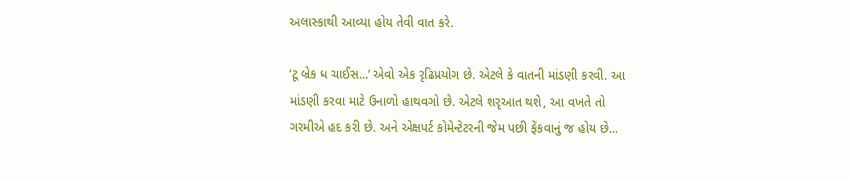અલાસ્કાથી આવ્યા હોય તેવી વાત કરે.

‘ટૂ બ્રેક ધ ચાઈસ...’ એવો એક રૃઢિપ્રયોગ છે. એટલે કે વાતની માંડણી કરવી. આ માંડણી કરવા માટે ઉનાળો હાથવગો છે. એટલે શરૃઆત થશે, આ વખતે તો ગરમીએ હદ કરી છે. અને એક્ષપર્ટ કોમેન્ટેટરની જેમ પછી ફેંકવાનું જ હોય છે...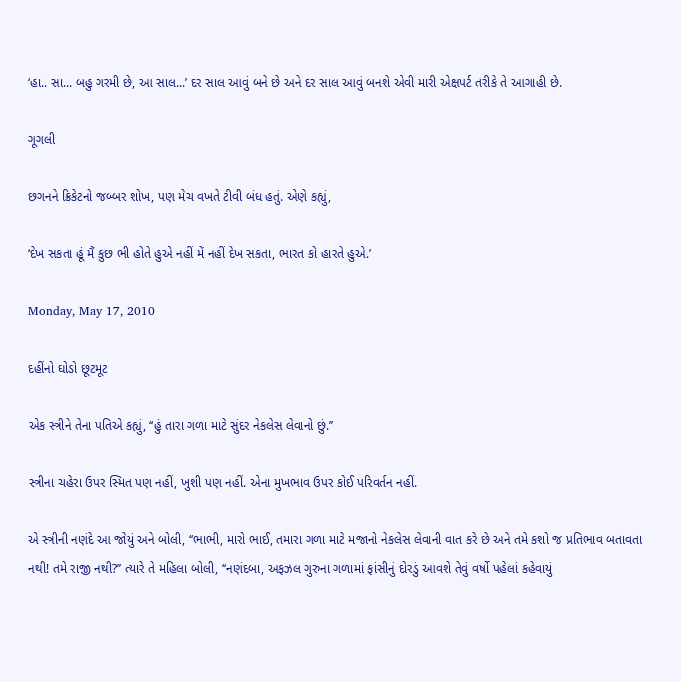‘હા.. સા... બહુ ગરમી છે, આ સાલ...’ દર સાલ આવું બને છે અને દર સાલ આવું બનશે એવી મારી એક્ષપર્ટ તરીકે તે આગાહી છે.

ગૂગલી

છગનને ક્રિકેટનો જબ્બર શોખ, પણ મેચ વખતે ટીવી બંધ હતું. એણે કહ્યું,

‘દેખ સકતા હૂં મૈં કુછ ભી હોતે હુએ નહીં મેં નહીં દેખ સકતા, ભારત કો હારતે હુએ.’

Monday, May 17, 2010

દહીંનો ઘોડો છૂટમૂટ

એક સ્ત્રીને તેના પતિએ કહ્યું, ‘‘હું તારા ગળા માટે સુંદર નેકલેસ લેવાનો છું.’’

સ્ત્રીના ચહેરા ઉપર સ્મિત પણ નહીં, ખુશી પણ નહીં. એના મુખભાવ ઉપર કોઈ પરિવર્તન નહીં.

એ સ્ત્રીની નણંદે આ જોયું અને બોલી, ‘‘ભાભી, મારો ભાઈ, તમારા ગળા માટે મજાનો નેકલેસ લેવાની વાત કરે છે અને તમે કશો જ પ્રતિભાવ બતાવતા નથી! તમે રાજી નથી?’’ ત્યારે તે મહિલા બોલી, ‘‘નણંદબા, અફઝલ ગુરુના ગળામાં ફાંસીનું દોરડું આવશે તેવું વર્ષો પહેલાં કહેવાયું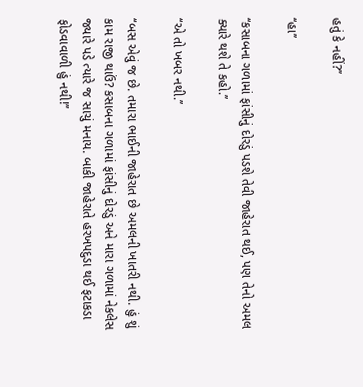હતું કે નહીં?’’

‘‘હા’’

‘‘કસાબના ગળામાં ફાંસીનું દોરડું પડશે તેવી જાહેરાત થઈ, પણ તેનો અમલ ક્યારે થશે તે કહો.’’

‘‘એ તો ખબર નથી.’’

‘‘બસ એવું જ છે. તમારા ભાઈની જાહેરાત છે અમલની ખાતરી નથી. હું શું કામ રાજી થાઉં? કસાબના ગળામાં ફાંસીનું દોરડું અને મારા ગળામાં નેકલેસ જ્યારે પડે ત્યારે જ સાચું મનાય. બાકી જાહેરાતે હરખપદુડા થઈ ફટાકડા ફોડવાવાળી હું નથી!’’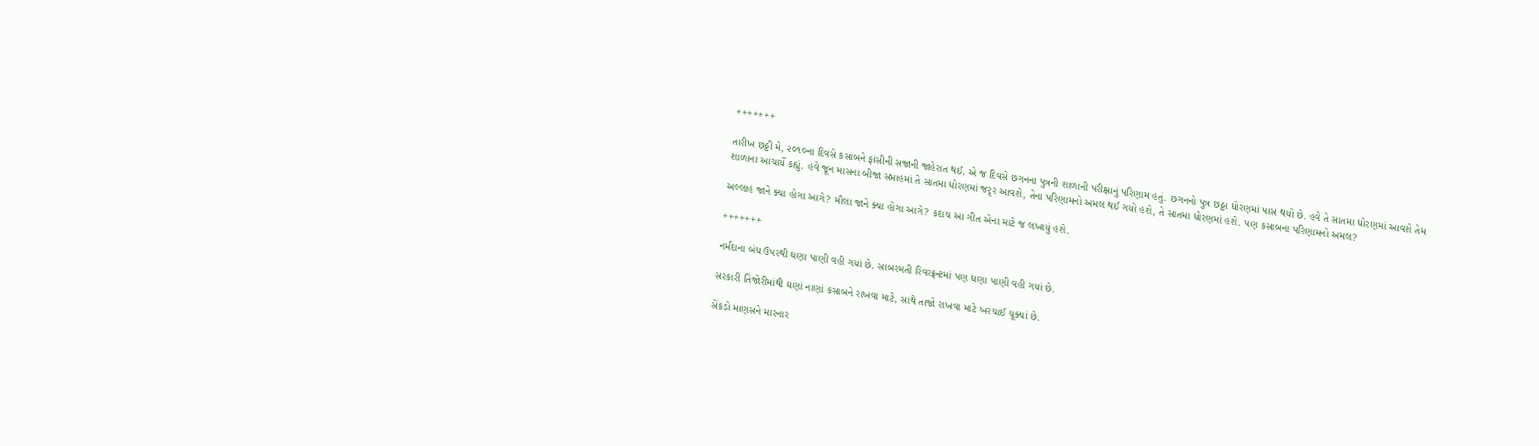+++++++

તારીખ છઠ્ઠી મે, ૨૦૧૦ના દિવસે કસાબને ફાંસીની સજાની જાહેરાત થઈ. એ જ દિવસે છગનના પુત્રની શાળાની પરીક્ષાનું પરિણામ હતું. છગનનો પુત્ર છઠ્ઠા ધોરણમાં પાસ થયો છે. હવે તે સાતમા ધોરણમાં આવશે તેમ શાળાના આચાર્યે કહ્યું. હવે જૂન માસના બીજા સપ્તાહમાં તે સાતમા ધોરણમાં જરૃર આવશે, તેના પરિણામનો અમલ થઈ ગયો હશે, તે સાતમા ધોરણમાં હશે. પણ કસાબના પરિણામનો અમલ?

અલ્લાહ જાને ક્યા હોગા આગે? મૌલા જાને ક્યા હોગા આગે? કદાચ આ ગીત એના માટે જ લખાયું હશે.

+++++++

નર્મદાના બંધ ઉપરથી ઘણા પાણી વહી ગયાં છે. સાબરમતી રિવરફ્રન્ટમાં પણ ઘણા પાણી વહી ગયાં છે.

સરકારી તિજોરીમાંથી ઘણાં નાણાં કસાબને રાખવા માટે, સાથે તાજો રાખવા માટે ખરચાઈ ચૂક્યાં છે.

સેંકડો માણસને મારનાર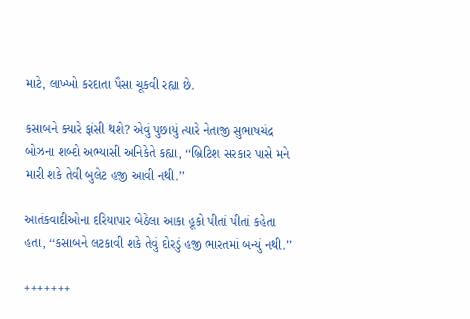માટે, લાખ્ખો કરદાતા પૈસા ચૂકવી રહ્યા છે.

કસાબને ક્યારે ફાંસી થશે? એવું પુછાયું ત્યારે નેતાજી સુભાષચંદ્ર બોઝના શબ્દો અભ્યાસી અનિકેતે કહ્યા, ‘‘બ્રિટિશ સરકાર પાસે મને મારી શકે તેવી બુલેટ હજી આવી નથી.’’

આતંકવાદીઓના દરિયાપાર બેઠેલા આકા હૂકો પીતાં પીતાં કહેતા હતા, ‘‘કસાબને લટકાવી શકે તેવું દોરડું હજી ભારતમાં બન્યું નથી.’’

+++++++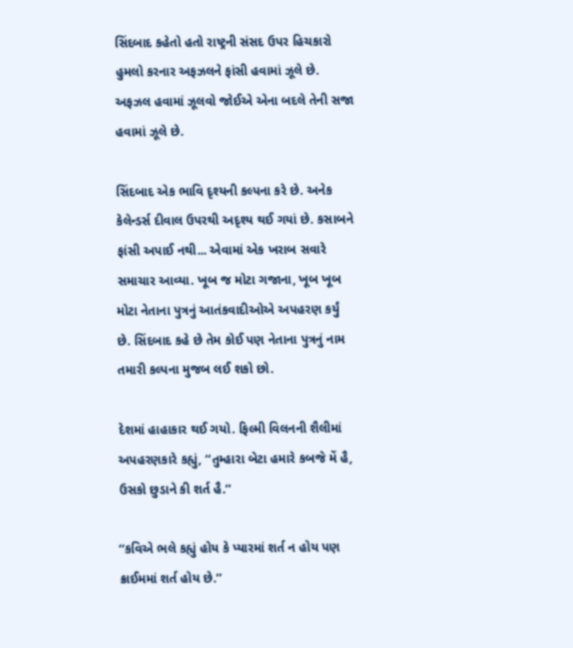સિંદબાદ કહેતો હતો રાષ્ટ્રની સંસદ ઉપર હિચકારો હુમલો કરનાર અફઝલને ફાંસી હવામાં ઝૂલે છે. અફઝલ હવામાં ઝૂલવો જોઈએ એના બદલે તેની સજા હવામાં ઝૂલે છે.

સિંદબાદ એક ભાવિ દૃશ્યની કલ્પના કરે છે. અનેક કેલેન્ડર્સ દીવાલ ઉપરથી અદૃશ્ય થઈ ગયાં છે. કસાબને ફાંસી અપાઈ નથી... એવામાં એક ખરાબ સવારે સમાચાર આવ્યા. ખૂબ જ મોટા ગજાના, ખૂબ ખૂબ મોટા નેતાના પુત્રનું આતંકવાદીઓએ અપહરણ કર્યું છે. સિંદબાદ કહે છે તેમ કોઈ પણ નેતાના પુત્રનું નામ તમારી કલ્પના મુજબ લઈ શકો છો.

દેશમાં હાહાકાર થઈ ગયો. ફિલ્મી વિલનની શૈલીમાં અપહરણકારે કહ્યું, ‘‘તુમ્હારા બેટા હમારે કબજે મેં હૈ, ઉસકો છુડાને કી શર્ત હૈ.’’

‘‘કવિએ ભલે કહ્યું હોય કે પ્યારમાં શર્ત ન હોય પણ ક્રાઈમમાં શર્ત હોય છે.’’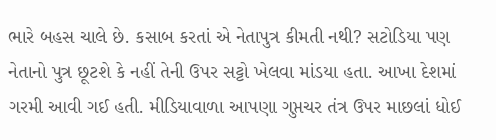ભારે બહસ ચાલે છે. કસાબ કરતાં એ નેતાપુત્ર કીમતી નથી? સટોડિયા પણ નેતાનો પુત્ર છૂટશે કે નહીં તેની ઉપર સટ્ટો ખેલવા માંડયા હતા. આખા દેશમાં ગરમી આવી ગઈ હતી. મીડિયાવાળા આપણા ગુપ્તચર તંત્ર ઉપર માછલાં ધોઈ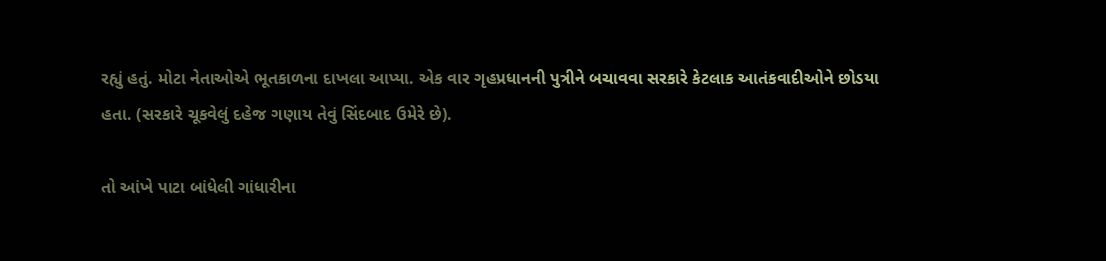રહ્યું હતું. મોટા નેતાઓએ ભૂતકાળના દાખલા આપ્યા. એક વાર ગૃહપ્રધાનની પુત્રીને બચાવવા સરકારે કેટલાક આતંકવાદીઓને છોડયા હતા. (સરકારે ચૂકવેલું દહેજ ગણાય તેવું સિંદબાદ ઉમેરે છે).

તો આંખે પાટા બાંધેલી ગાંધારીના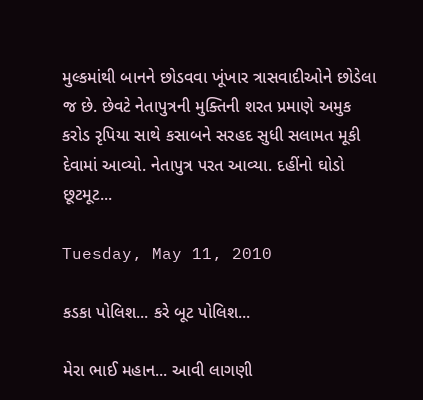મુલ્કમાંથી બાનને છોડવવા ખૂંખાર ત્રાસવાદીઓને છોડેલા જ છે. છેવટે નેતાપુત્રની મુક્તિની શરત પ્રમાણે અમુક કરોડ રૃપિયા સાથે કસાબને સરહદ સુધી સલામત મૂકી દેવામાં આવ્યો. નેતાપુત્ર પરત આવ્યા. દહીંનો ઘોડો છૂટમૂટ...

Tuesday, May 11, 2010

કડકા પોલિશ... કરે બૂટ પોલિશ...

મેરા ભાઈ મહાન... આવી લાગણી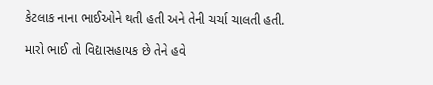કેટલાક નાના ભાઈઓને થતી હતી અને તેની ચર્ચા ચાલતી હતી.

મારો ભાઈ તો વિદ્યાસહાયક છે તેને હવે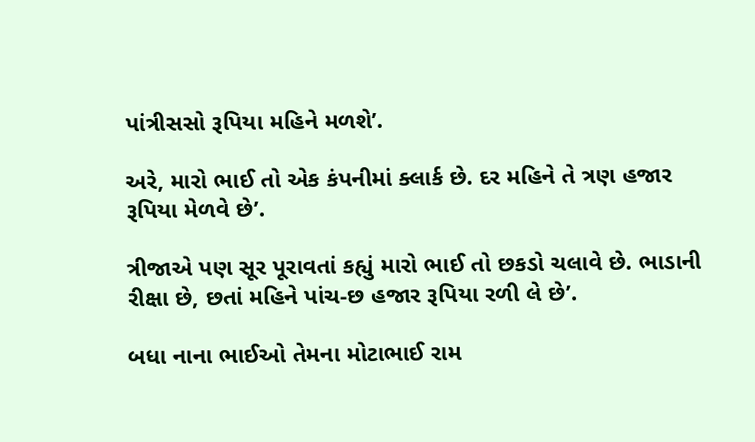પાંત્રીસસો રૂપિયા મહિને મળશે’.

અરે, મારો ભાઈ તો એક કંપનીમાં ક્લાર્ક છે. દર મહિને તે ત્રણ હજાર રૂપિયા મેળવે છે’.

ત્રીજાએ પણ સૂર પૂરાવતાં કહ્યું મારો ભાઈ તો છકડો ચલાવે છે. ભાડાની રીક્ષા છે, છતાં મહિને પાંચ-છ હજાર રૂપિયા રળી લે છે’.

બધા નાના ભાઈઓ તેમના મોટાભાઈ રામ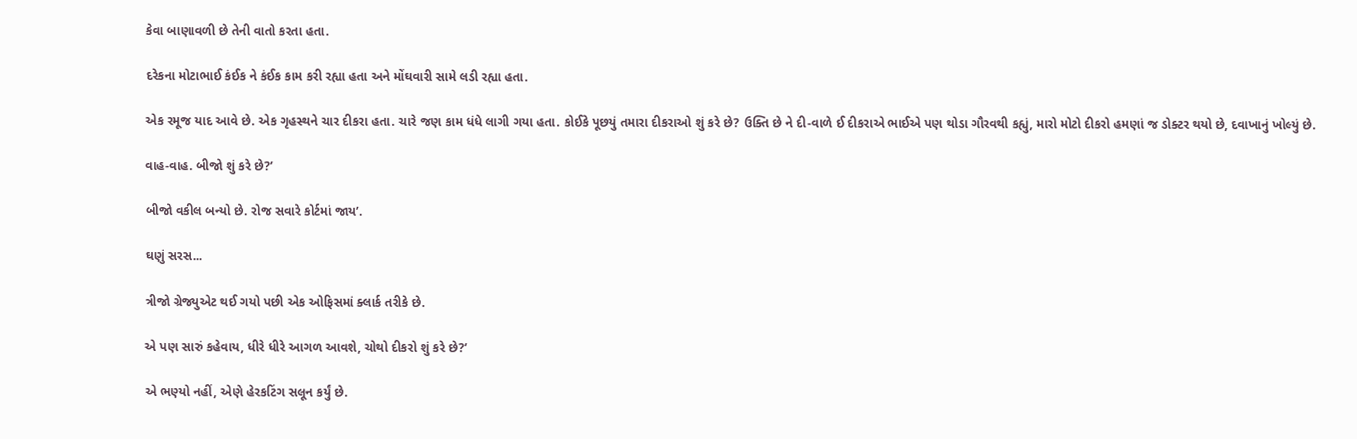કેવા બાણાવળી છે તેની વાતો કરતા હતા.

દરેકના મોટાભાઈ કંઈક ને કંઈક કામ કરી રહ્યા હતા અને મોંઘવારી સામે લડી રહ્યા હતા.

એક રમૂજ યાદ આવે છે. એક ગૃહસ્થને ચાર દીકરા હતા. ચારે જણ કામ ધંધે લાગી ગયા હતા. કોઈકે પૂછયું તમારા દીકરાઓ શું કરે છે? ઉક્તિ છે ને દી-વાળે ઈ દીકરાએ ભાઈએ પણ થોડા ગૌરવથી કહ્યું, મારો મોટો દીકરો હમણાં જ ડોક્ટર થયો છે, દવાખાનું ખોલ્યું છે.

વાહ-વાહ. બીજો શું કરે છે?’

બીજો વકીલ બન્યો છે. રોજ સવારે કોર્ટમાં જાય’.

ઘણું સરસ...

ત્રીજો ગ્રેજ્યુએટ થઈ ગયો પછી એક ઓફિસમાં ક્લાર્ક તરીકે છે.

એ પણ સારું કહેવાય, ધીરે ધીરે આગળ આવશે, ચોથો દીકરો શું કરે છે?’

એ ભણ્યો નહીં, એણે હેરકટિંગ સલૂન કર્યું છે.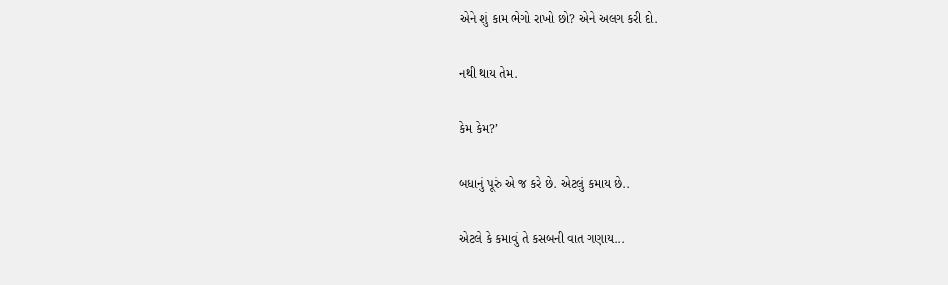એને શું કામ ભેગો રાખો છો? એને અલગ કરી દો.

નથી થાય તેમ.

કેમ કેમ?’

બધાનું પૂરું એ જ કરે છે. એટલું કમાય છે..

એટલે કે કમાવું તે કસબની વાત ગણાય...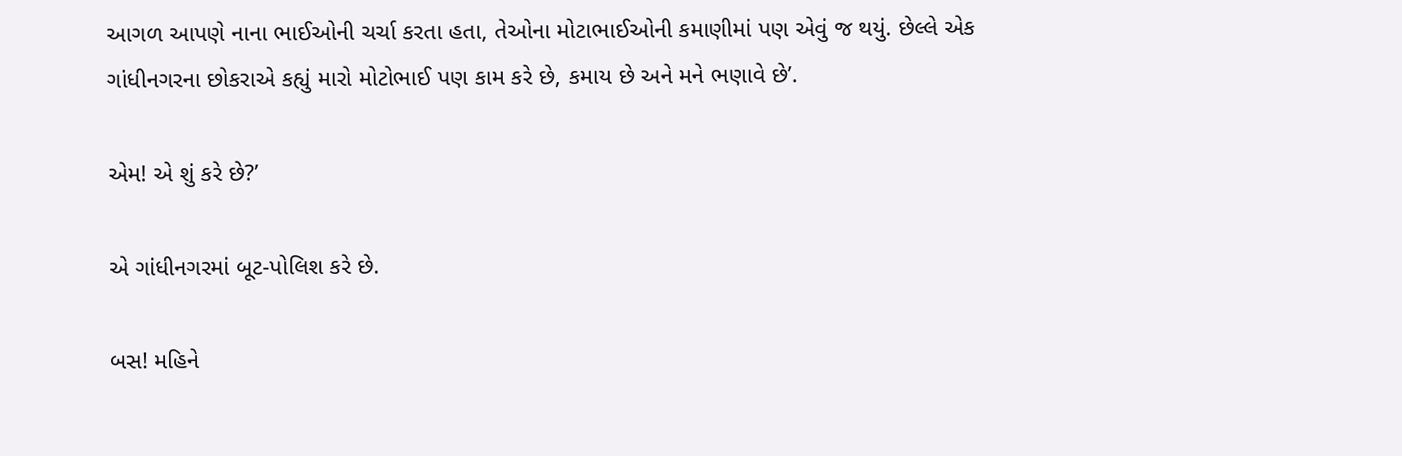આગળ આપણે નાના ભાઈઓની ચર્ચા કરતા હતા, તેઓના મોટાભાઈઓની કમાણીમાં પણ એવું જ થયું. છેલ્લે એક ગાંધીનગરના છોકરાએ કહ્યું મારો મોટોભાઈ પણ કામ કરે છે, કમાય છે અને મને ભણાવે છે’.

એમ! એ શું કરે છે?’

એ ગાંધીનગરમાં બૂટ-પોલિશ કરે છે.

બસ! મહિને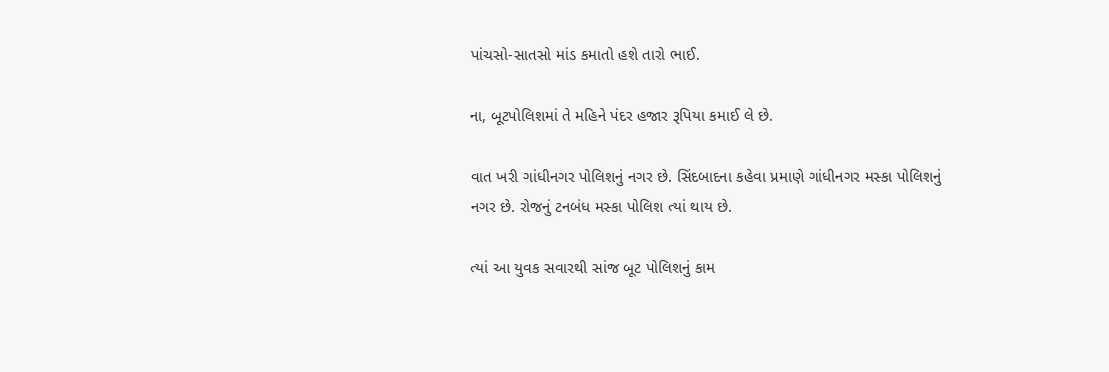પાંચસો-સાતસો માંડ કમાતો હશે તારો ભાઈ.

ના, બૂટપોલિશમાં તે મહિને પંદર હજાર રૂપિયા કમાઈ લે છે.

વાત ખરી ગાંધીનગર પોલિશનું નગર છે. સિંદબાદના કહેવા પ્રમાણે ગાંધીનગર મસ્કા પોલિશનું નગર છે. રોજનું ટનબંધ મસ્કા પોલિશ ત્યાં થાય છે.

ત્યાં આ યુવક સવારથી સાંજ બૂટ પોલિશનું કામ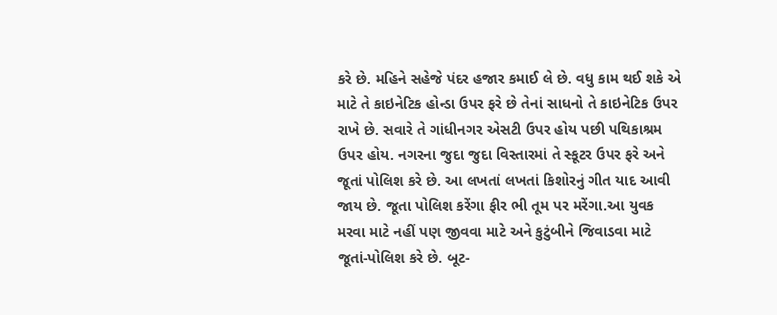કરે છે. મહિને સહેજે પંદર હજાર કમાઈ લે છે. વધુ કામ થઈ શકે એ માટે તે કાઇનેટિક હોન્ડા ઉપર ફરે છે તેનાં સાધનો તે કાઇનેટિક ઉપર રાખે છે. સવારે તે ગાંધીનગર એસટી ઉપર હોય પછી પથિકાશ્રમ ઉપર હોય. નગરના જુદા જુદા વિસ્તારમાં તે સ્કૂટર ઉપર ફરે અને જૂતાં પોલિશ કરે છે. આ લખતાં લખતાં કિશોરનું ગીત યાદ આવી જાય છે. જૂતા પોલિશ કરેંગા ફીર ભી તૂમ પર મરેંગા.આ યુવક મરવા માટે નહીં પણ જીવવા માટે અને કુટુંબીને જિવાડવા માટે જૂતાં-પોલિશ કરે છે. બૂટ-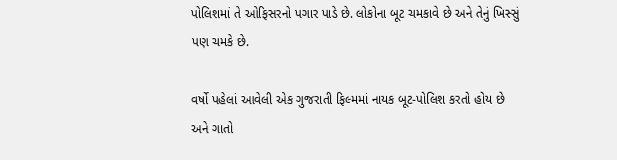પોલિશમાં તે ઓફિસરનો પગાર પાડે છે. લોકોના બૂટ ચમકાવે છે અને તેનું ખિસ્સું પણ ચમકે છે.

વર્ષો પહેલાં આવેલી એક ગુજરાતી ફિલ્મમાં નાયક બૂટ-પોલિશ કરતો હોય છે અને ગાતો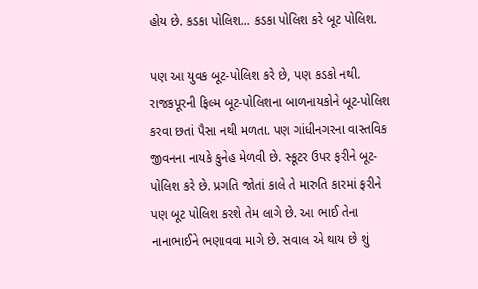હોય છે. કડકા પોલિશ... કડકા પોલિશ કરે બૂટ પોલિશ.

પણ આ યુવક બૂટ-પોલિશ કરે છે, પણ કડકો નથી. રાજકપૂરની ફિલ્મ બૂટ-પોલિશના બાળનાયકોને બૂટ-પોલિશ કરવા છતાં પૈસા નથી મળતા. પણ ગાંધીનગરના વાસ્તવિક જીવનના નાયકે કુનેહ મેળવી છે. સ્કૂટર ઉપર ફરીને બૂટ-પોલિશ કરે છે. પ્રગતિ જોતાં કાલે તે મારુતિ કારમાં ફરીને પણ બૂટ પોલિશ કરશે તેમ લાગે છે. આ ભાઈ તેના નાનાભાઈને ભણાવવા માગે છે. સવાલ એ થાય છે શું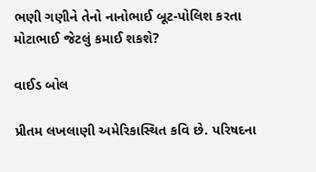ભણી ગણીને તેનો નાનોભાઈ બૂટ-પોલિશ કરતા મોટાભાઈ જેટલું કમાઈ શકશે?

વાઈડ બોલ

પ્રીતમ લખલાણી અમેરિકાસ્થિત કવિ છે. પરિષદના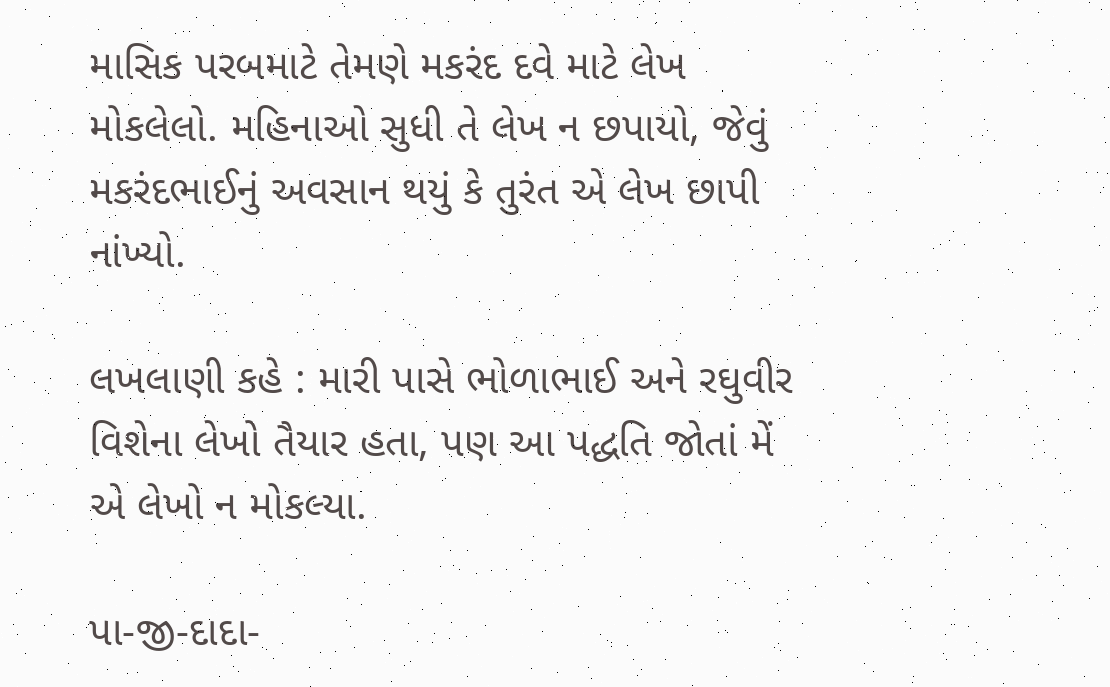માસિક પરબમાટે તેમણે મકરંદ દવે માટે લેખ મોકલેલો. મહિનાઓ સુધી તે લેખ ન છપાયો, જેવું મકરંદભાઈનું અવસાન થયું કે તુરંત એ લેખ છાપી નાંખ્યો.

લખલાણી કહે : મારી પાસે ભોળાભાઈ અને રઘુવીર વિશેના લેખો તૈયાર હતા, પણ આ પદ્ધતિ જોતાં મેં એ લેખો ન મોકલ્યા.

પા-જી-દાદા-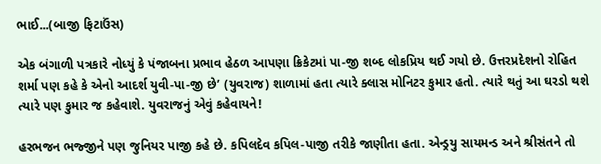ભાઈ...(બાજી ફિટાઉંસ)

એક બંગાળી પત્રકારે નોધ્યું કે પંજાબના પ્રભાવ હેઠળ આપણા ક્રિકેટમાં પા-જી શબ્દ લોકપ્રિય થઈ ગયો છે. ઉત્તરપ્રદેશનો રોહિત શર્મા પણ કહે કે એનો આદર્શ યુવી-પા-જી છે’ (યુવરાજ) શાળામાં હતા ત્યારે ક્લાસ મોનિટર કુમાર હતો. ત્યારે થતું આ ઘરડો થશે ત્યારે પણ કુમાર જ કહેવાશે. યુવરાજનું એવું કહેવાયને!

હરભજન ભજ્જીને પણ જુનિયર પાજી કહે છે. કપિલદેવ કપિલ-પાજી તરીકે જાણીતા હતા. એન્ડ્રયુ સાયમન્ડ અને શ્રીસંતને તો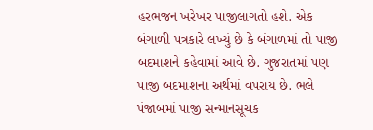હરભજન ખરેખર પાજીલાગતો હશે. એક બંગાળી પત્રકારે લખ્યું છે કે બંગાળમાં તો પાજી બદમાશને કહેવામાં આવે છે. ગુજરાતમાં પણ પાજી બદમાશના અર્થમાં વપરાય છે. ભલે પંજાબમાં પાજી સન્માનસૂચક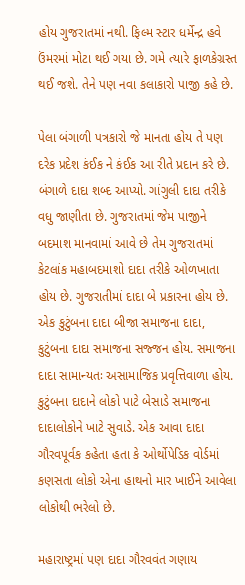હોય ગુજરાતમાં નથી. ફિલ્મ સ્ટાર ધર્મેન્દ્ર હવે ઉંમરમાં મોટા થઈ ગયા છે. ગમે ત્યારે ફાળકેગ્રસ્ત થઈ જશે. તેને પણ નવા કલાકારો પાજી કહે છે.

પેલા બંગાળી પત્રકારો જે માનતા હોય તે પણ દરેક પ્રદેશ કંઈક ને કંઈક આ રીતે પ્રદાન કરે છે. બંગાળે દાદા શબ્દ આપ્યો. ગાંગુલી દાદા તરીકે વધુ જાણીતા છે. ગુજરાતમાં જેમ પાજીને બદમાશ માનવામાં આવે છે તેમ ગુજરાતમાં કેટલાંક મહાબદમાશો દાદા તરીકે ઓળખાતા હોય છે. ગુજરાતીમાં દાદા બે પ્રકારના હોય છે. એક કુટુંબના દાદા બીજા સમાજના દાદા, કુટુંબના દાદા સમાજના સજ્જન હોય. સમાજના દાદા સામાન્યતઃ અસામાજિક પ્રવૃત્તિવાળા હોય. કુટુંબના દાદાને લોકો પાટે બેસાડે સમાજના દાદાલોકોને ખાટે સુવાડે. એક આવા દાદા ગૌરવપૂર્વક કહેતા હતા કે ઓર્થોપેડિક વોર્ડમાં કણસતા લોકો એના હાથનો માર ખાઈને આવેલા લોકોથી ભરેલો છે.

મહારાષ્ટ્રમાં પણ દાદા ગૌરવવંત ગણાય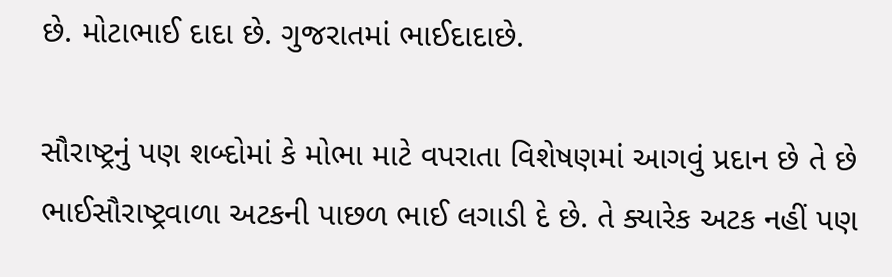છે. મોટાભાઈ દાદા છે. ગુજરાતમાં ભાઈદાદાછે.

સૌરાષ્ટ્રનું પણ શબ્દોમાં કે મોભા માટે વપરાતા વિશેષણમાં આગવું પ્રદાન છે તે છે ભાઈસૌરાષ્ટ્રવાળા અટકની પાછળ ભાઈ લગાડી દે છે. તે ક્યારેક અટક નહીં પણ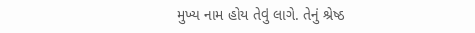મુખ્ય નામ હોય તેવું લાગે. તેનું શ્રેષ્ઠ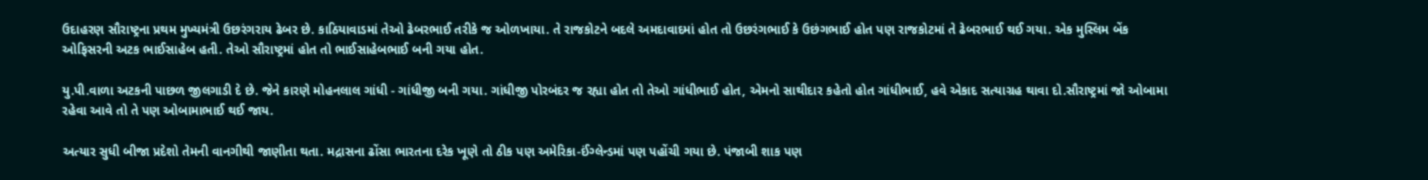ઉદાહરણ સૌરાષ્ટ્રના પ્રથમ મુખ્યમંત્રી ઉછરંગરાય ઢેબર છે. કાઠિયાવાડમાં તેઓ ઢેબરભાઈ તરીકે જ ઓળખાયા. તે રાજકોટને બદલે અમદાવાદમાં હોત તો ઉછરંગભાઈ કે ઉછંગભાઈ હોત પણ રાજકોટમાં તે ઢેબરભાઈ થઈ ગયા. એક મુસ્લિમ બેંક ઓફિસરની અટક ભાઈસાહેબ હતી. તેઓ સૌરાષ્ટ્રમાં હોત તો ભાઈસાહેબભાઈ બની ગયા હોત.

યુ.પી.વાળા અટકની પાછળ જીલગાડી દે છે. જેને કારણે મોહનલાલ ગાંધી - ગાંધીજી બની ગયા. ગાંધીજી પોરબંદર જ રહ્યા હોત તો તેઓ ગાંધીભાઈ હોત, એમનો સાથીદાર કહેતો હોત ગાંધીભાઈ, હવે એકાદ સત્યાગ્રહ થાવા દો.સૌરાષ્ટ્રમાં જો ઓબામા રહેવા આવે તો તે પણ ઓબામાભાઈ થઈ જાય.

અત્યાર સુધી બીજા પ્રદેશો તેમની વાનગીથી જાણીતા થતા. મદ્રાસના ઢોંસા ભારતના દરેક ખૂણે તો ઠીક પણ અમેરિકા-ઈંગ્લેન્ડમાં પણ પહોંચી ગયા છે. પંજાબી શાક પણ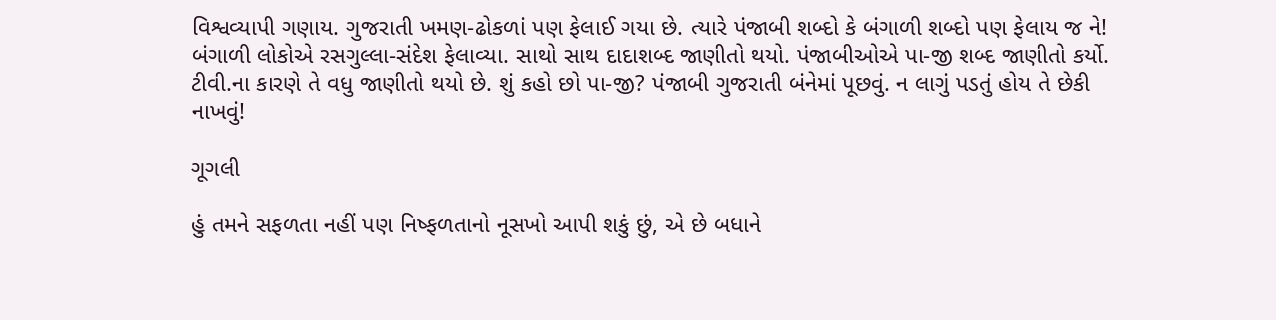વિશ્વવ્યાપી ગણાય. ગુજરાતી ખમણ-ઢોકળાં પણ ફેલાઈ ગયા છે. ત્યારે પંજાબી શબ્દો કે બંગાળી શબ્દો પણ ફેલાય જ ને! બંગાળી લોકોએ રસગુલ્લા-સંદેશ ફેલાવ્યા. સાથો સાથ દાદાશબ્દ જાણીતો થયો. પંજાબીઓએ પા-જી શબ્દ જાણીતો કર્યો. ટીવી.ના કારણે તે વધુ જાણીતો થયો છે. શું કહો છો પા-જી? પંજાબી ગુજરાતી બંનેમાં પૂછવું. ન લાગું પડતું હોય તે છેકી નાખવું!

ગૂગલી

હું તમને સફળતા નહીં પણ નિષ્ફળતાનો નૂસખો આપી શકું છું, એ છે બધાને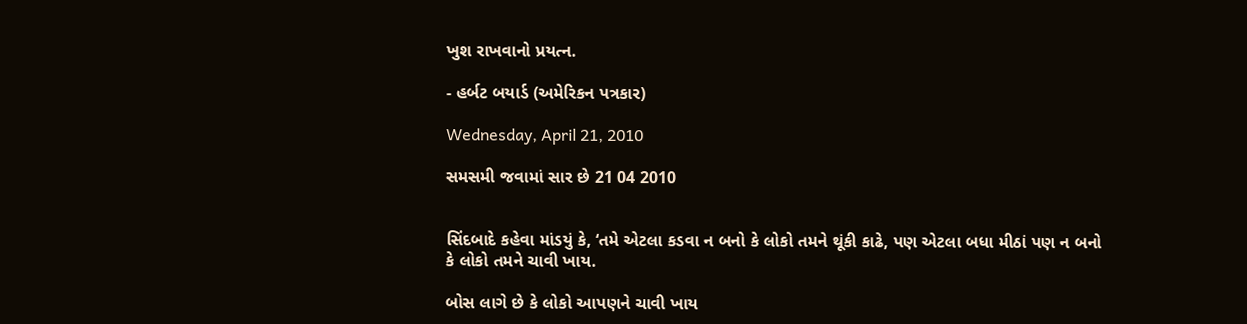ખુશ રાખવાનો પ્રયત્ન.

- હર્બટ બયાર્ડ (અમેરિકન પત્રકાર)

Wednesday, April 21, 2010

સમસમી જવામાં સાર છે 21 04 2010


સિંદબાદે કહેવા માંડયું કે, ‘તમે એટલા કડવા ન બનો કે લોકો તમને થૂંકી કાઢે, પણ એટલા બધા મીઠાં પણ ન બનો કે લોકો તમને ચાવી ખાય.

બોસ લાગે છે કે લોકો આપણને ચાવી ખાય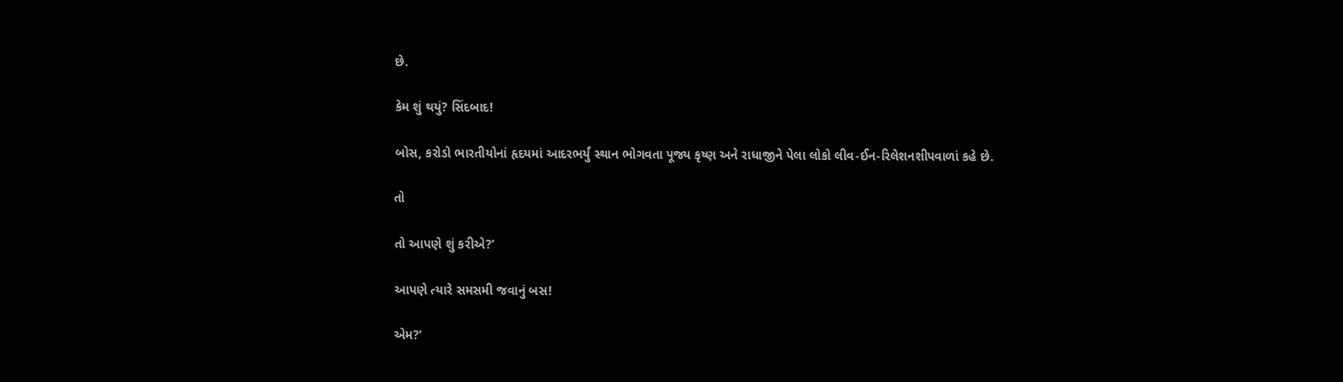છે.

કેમ શું થયું? સિંદબાદ!

બોસ, કરોડો ભારતીયોનાં હૃદયમાં આદરભર્યું સ્થાન ભોગવતા પૂજ્ય કૃષ્ણ અને રાધાજીને પેલા લોકો લીવ-ઈન-રિલેશનશીપવાળાં કહે છે.

તો

તો આપણે શું કરીએ?’

આપણે ત્યારે સમસમી જવાનું બસ!

એમ?’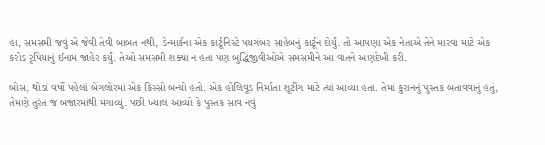હા, સમસમી જવું એ જેવી તેવી બાબત નથી, ડેન્માર્કના એક કાર્ટૂનિસ્ટે પયગંબર સાહેબનું કાર્ટૂન દોર્યું. તો આપણા એક નેતાએ તેને મારવા માટે એક કરોડ રૃપિયાનું ઈનામ જાહેર કર્યું. તેઓ સમસમી શક્યા ન હતા પણ બુદ્ધિજીવીઓએ સમસમીને આ વાતને અણદેખી કરી.

બોસ, થોડાં વર્ષો પહેલાં બેંગલોરમાં એક કિસ્સો બન્યો હતો. એક હોલિવૂડ નિર્માતા શૂટીંગ માટે ત્યાં આવ્યા હતા. તેમાં કુરાનનું પુસ્તક બતાવવાનું હતું, તેમણે તુરંત જ બજારમાંથી મંગાવ્યું. પછી ખ્યાલ આવ્યો કે પુસ્તક સાવ નવું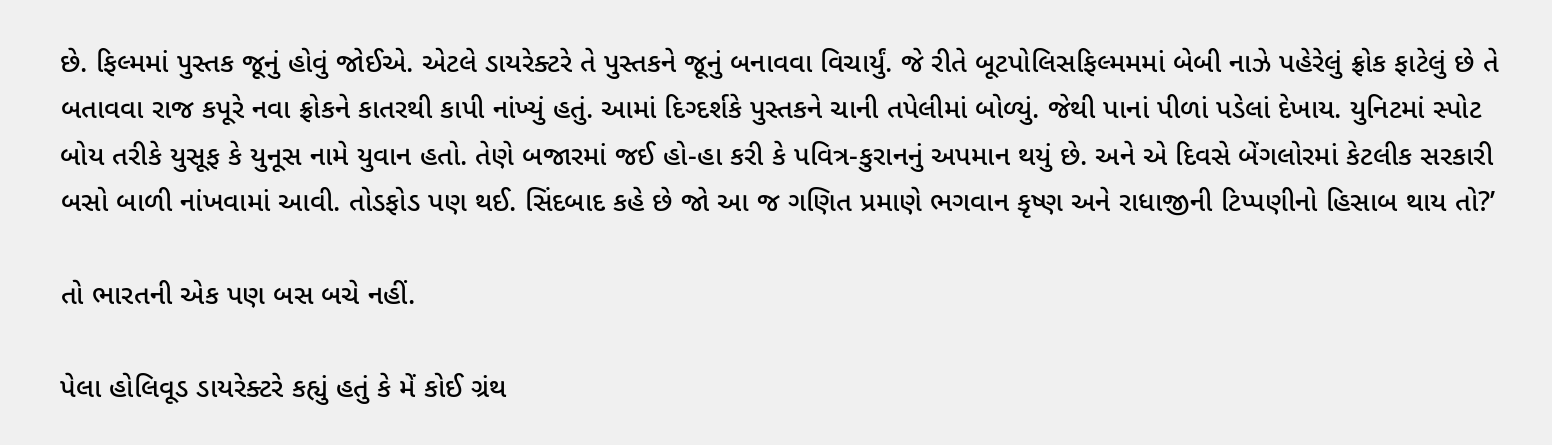છે. ફિલ્મમાં પુસ્તક જૂનું હોવું જોઈએ. એટલે ડાયરેક્ટરે તે પુસ્તકને જૂનું બનાવવા વિચાર્યું. જે રીતે બૂટપોલિસફિલ્મમમાં બેબી નાઝે પહેરેલું ફ્રોક ફાટેલું છે તે બતાવવા રાજ કપૂરે નવા ફ્રોકને કાતરથી કાપી નાંખ્યું હતું. આમાં દિગ્દર્શકે પુસ્તકને ચાની તપેલીમાં બોળ્યું. જેથી પાનાં પીળાં પડેલાં દેખાય. યુનિટમાં સ્પોટ બોય તરીકે યુસૂફ કે યુનૂસ નામે યુવાન હતો. તેણે બજારમાં જઈ હો-હા કરી કે પવિત્ર-કુરાનનું અપમાન થયું છે. અને એ દિવસે બેંગલોરમાં કેટલીક સરકારી બસો બાળી નાંખવામાં આવી. તોડફોડ પણ થઈ. સિંદબાદ કહે છે જો આ જ ગણિત પ્રમાણે ભગવાન કૃષ્ણ અને રાધાજીની ટિપ્પણીનો હિસાબ થાય તો?’

તો ભારતની એક પણ બસ બચે નહીં.

પેલા હોલિવૂડ ડાયરેક્ટરે કહ્યું હતું કે મેં કોઈ ગ્રંથ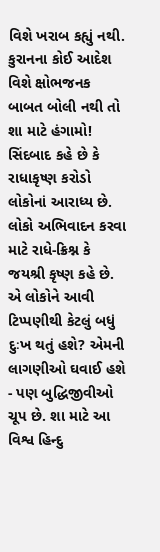વિશે ખરાબ કહ્યું નથી. કુરાનના કોઈ આદેશ વિશે ક્ષોભજનક બાબત બોલી નથી તો શા માટે હંગામો! સિંદબાદ કહે છે કે રાધાકૃષ્ણ કરોડો લોકોનાં આરાધ્ય છે. લોકો અભિવાદન કરવા માટે રાધે-ક્રિશ્ન કે જયશ્રી કૃષ્ણ કહે છે. એ લોકોને આવી ટિપ્પણીથી કેટલું બધું દુઃખ થતું હશે? એમની લાગણીઓ ઘવાઈ હશે - પણ બુદ્ધિજીવીઓ ચૂપ છે. શા માટે આ વિશ્વ હિન્દુ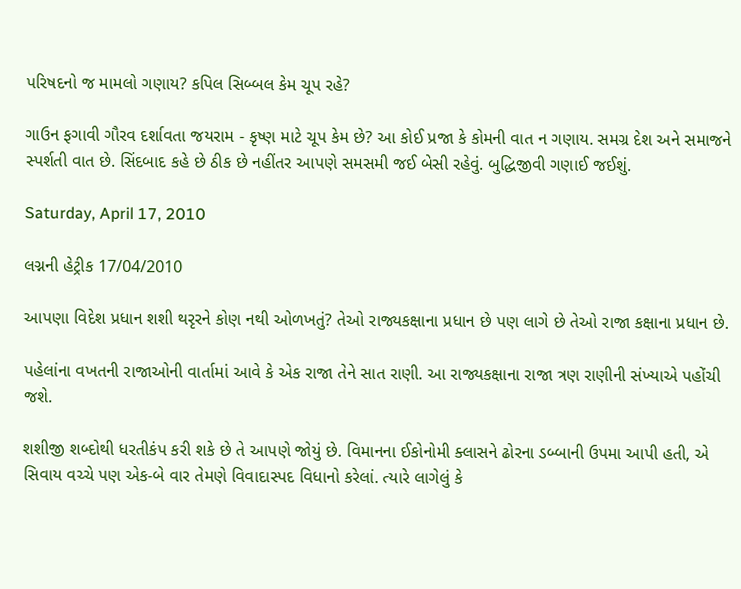પરિષદનો જ મામલો ગણાય? કપિલ સિબ્બલ કેમ ચૂપ રહે?

ગાઉન ફગાવી ગૌરવ દર્શાવતા જયરામ - કૃષ્ણ માટે ચૂપ કેમ છે? આ કોઈ પ્રજા કે કોમની વાત ન ગણાય. સમગ્ર દેશ અને સમાજને સ્પર્શતી વાત છે. સિંદબાદ કહે છે ઠીક છે નહીંતર આપણે સમસમી જઈ બેસી રહેવું. બુદ્ધિજીવી ગણાઈ જઈશું.

Saturday, April 17, 2010

લગ્નની હેટ્રીક 17/04/2010

આપણા વિદેશ પ્રધાન શશી થરૃરને કોણ નથી ઓળખતું? તેઓ રાજ્યકક્ષાના પ્રધાન છે પણ લાગે છે તેઓ રાજા કક્ષાના પ્રધાન છે.

પહેલાંના વખતની રાજાઓની વાર્તામાં આવે કે એક રાજા તેને સાત રાણી. આ રાજ્યકક્ષાના રાજા ત્રણ રાણીની સંખ્યાએ પહોંચી જશે.

શશીજી શબ્દોથી ધરતીકંપ કરી શકે છે તે આપણે જોયું છે. વિમાનના ઈકોનોમી ક્લાસને ઢોરના ડબ્બાની ઉપમા આપી હતી, એ સિવાય વચ્ચે પણ એક-બે વાર તેમણે વિવાદાસ્પદ વિધાનો કરેલાં. ત્યારે લાગેલું કે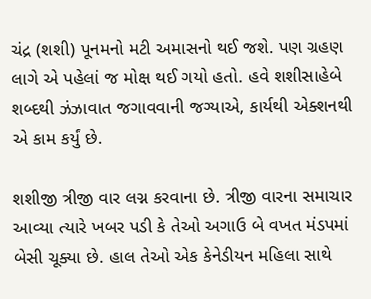ચંદ્ર (શશી) પૂનમનો મટી અમાસનો થઈ જશે. પણ ગ્રહણ લાગે એ પહેલાં જ મોક્ષ થઈ ગયો હતો. હવે શશીસાહેબે શબ્દથી ઝંઝાવાત જગાવવાની જગ્યાએ, કાર્યથી એક્શનથી એ કામ કર્યું છે.

શશીજી ત્રીજી વાર લગ્ન કરવાના છે. ત્રીજી વારના સમાચાર આવ્યા ત્યારે ખબર પડી કે તેઓ અગાઉ બે વખત મંડપમાં બેસી ચૂક્યા છે. હાલ તેઓ એક કેનેડીયન મહિલા સાથે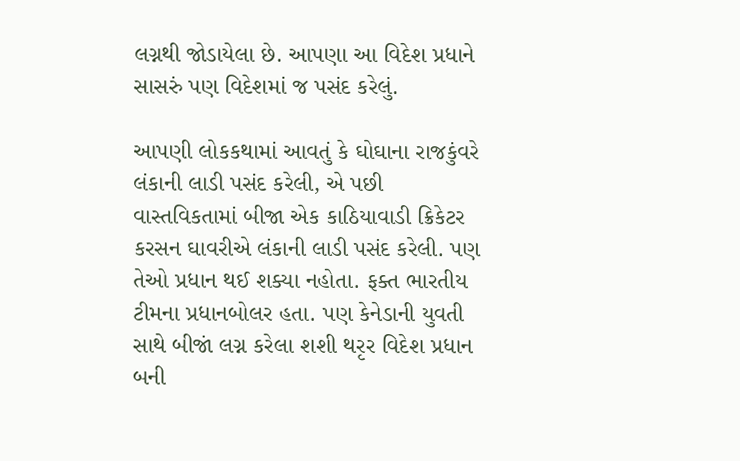લગ્નથી જોડાયેલા છે. આપણા આ વિદેશ પ્રધાને સાસરું પણ વિદેશમાં જ પસંદ કરેલું.

આપણી લોકકથામાં આવતું કે ઘોઘાના રાજકુંવરે લંકાની લાડી પસંદ કરેલી, એ પછી વાસ્તવિકતામાં બીજા એક કાઠિયાવાડી ક્રિકેટર કરસન ઘાવરીએ લંકાની લાડી પસંદ કરેલી. પણ તેઓ પ્રધાન થઈ શક્યા નહોતા. ફક્ત ભારતીય ટીમના પ્રધાનબોલર હતા. પણ કેનેડાની યુવતી સાથે બીજાં લગ્ન કરેલા શશી થરૃર વિદેશ પ્રધાન બની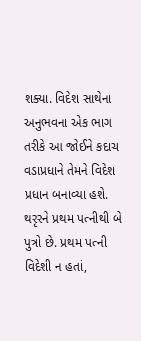શક્યા. વિદેશ સાથેના અનુભવના એક ભાગ તરીકે આ જોઈને કદાચ વડાપ્રધાને તેમને વિદેશ પ્રધાન બનાવ્યા હશે. થરૃરને પ્રથમ પત્નીથી બે પુત્રો છે. પ્રથમ પત્ની વિદેશી ન હતાં,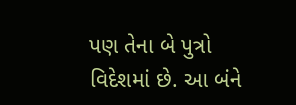પણ તેના બે પુત્રો વિદેશમાં છે. આ બંને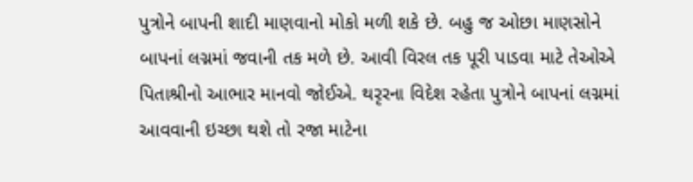પુત્રોને બાપની શાદી માણવાનો મોકો મળી શકે છે. બહુ જ ઓછા માણસોને બાપનાં લગ્નમાં જવાની તક મળે છે. આવી વિરલ તક પૂરી પાડવા માટે તેઓએ પિતાશ્રીનો આભાર માનવો જોઈએ. થરૃરના વિદેશ રહેતા પુત્રોને બાપનાં લગ્નમાં આવવાની ઇચ્છા થશે તો રજા માટેના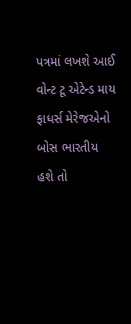પત્રમાં લખશે આઈ વોન્ટ ટૂ એટેન્ડ માય ફાધર્સ મેરેજએનો બોસ ભારતીય હશે તો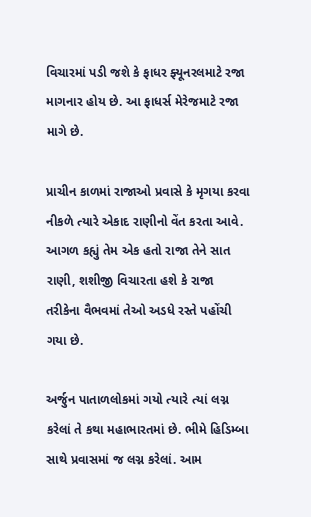વિચારમાં પડી જશે કે ફાધર ફ્યૂનરલમાટે રજા માગનાર હોય છે. આ ફાધર્સ મેરેજમાટે રજા માગે છે.

પ્રાચીન કાળમાં રાજાઓ પ્રવાસે કે મૃગયા કરવા નીકળે ત્યારે એકાદ રાણીનો વેંત કરતા આવે. આગળ કહ્યું તેમ એક હતો રાજા તેને સાત રાણી, શશીજી વિચારતા હશે કે રાજા તરીકેના વૈભવમાં તેઓ અડધે રસ્તે પહોંચી ગયા છે.

અર્જુન પાતાળલોકમાં ગયો ત્યારે ત્યાં લગ્ન કરેલાં તે કથા મહાભારતમાં છે. ભીમે હિડિમ્બા સાથે પ્રવાસમાં જ લગ્ન કરેલાં. આમ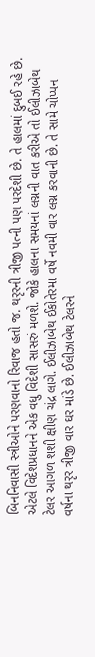બિનનિવાસી સ્ત્રીઓને પરણવાનો રિવાજ હતો જ. થરૃરની ત્રીજી પત્ની પણ પરદેશી છે. તે હાલમાં દુબઈ રહે છે. એટલે વિદેશપ્રધાનને એક વધુ વિદેશી સાસરું મળશે. જોકે હાલના સમયનાં લગ્નની વાત કરીએ તો ઈલીઝાબેથ ટેલર આગળ શશી ક્ષીણ ચંદ્ર લાગે. ઈલીઝાબેથ ઈકોતેરમા વર્ષે નવમી વાર લગ્ન કરવાની છે. તે સામે ચોપ્પન વર્ષના થરૃર ત્રીજી વાર ઘર માંડે છે. ઈલીઝાબેથ ટેલરને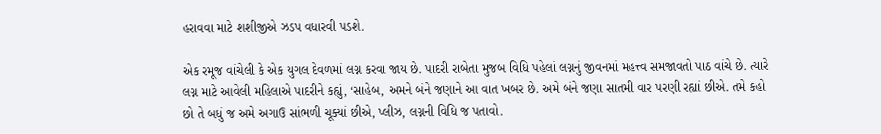હરાવવા માટે શશીજીએ ઝડપ વધારવી પડશે.

એક રમૂજ વાંચેલી કે એક યુગલ દેવળમાં લગ્ન કરવા જાય છે. પાદરી રાબેતા મુજબ વિધિ પહેલાં લગ્નનું જીવનમાં મહત્ત્વ સમજાવતો પાઠ વાંચે છે. ત્યારે લગ્ન માટે આવેલી મહિલાએ પાદરીને કહ્યું, ‘સાહેબ, અમને બંને જણાને આ વાત ખબર છે. અમે બંને જણા સાતમી વાર પરણી રહ્યાં છીએ. તમે કહો છો તે બધું જ અમે અગાઉ સાંભળી ચૂક્યાં છીએ, પ્લીઝ, લગ્નની વિધિ જ પતાવો.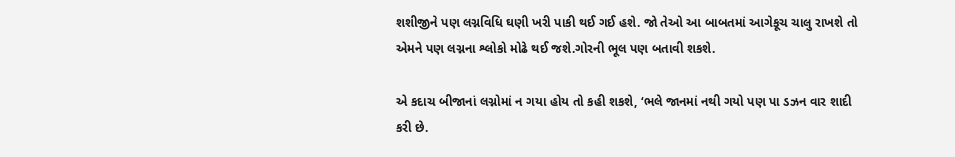શશીજીને પણ લગ્નવિધિ ઘણી ખરી પાકી થઈ ગઈ હશે. જો તેઓ આ બાબતમાં આગેકૂચ ચાલુ રાખશે તો એમને પણ લગ્નના શ્લોકો મોઢે થઈ જશે.ગોરની ભૂલ પણ બતાવી શકશે.

એ કદાચ બીજાનાં લગ્નોમાં ન ગયા હોય તો કહી શકશે, ‘ભલે જાનમાં નથી ગયો પણ પા ડઝન વાર શાદી કરી છે.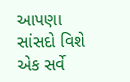આપણા સાંસદો વિશે એક સર્વે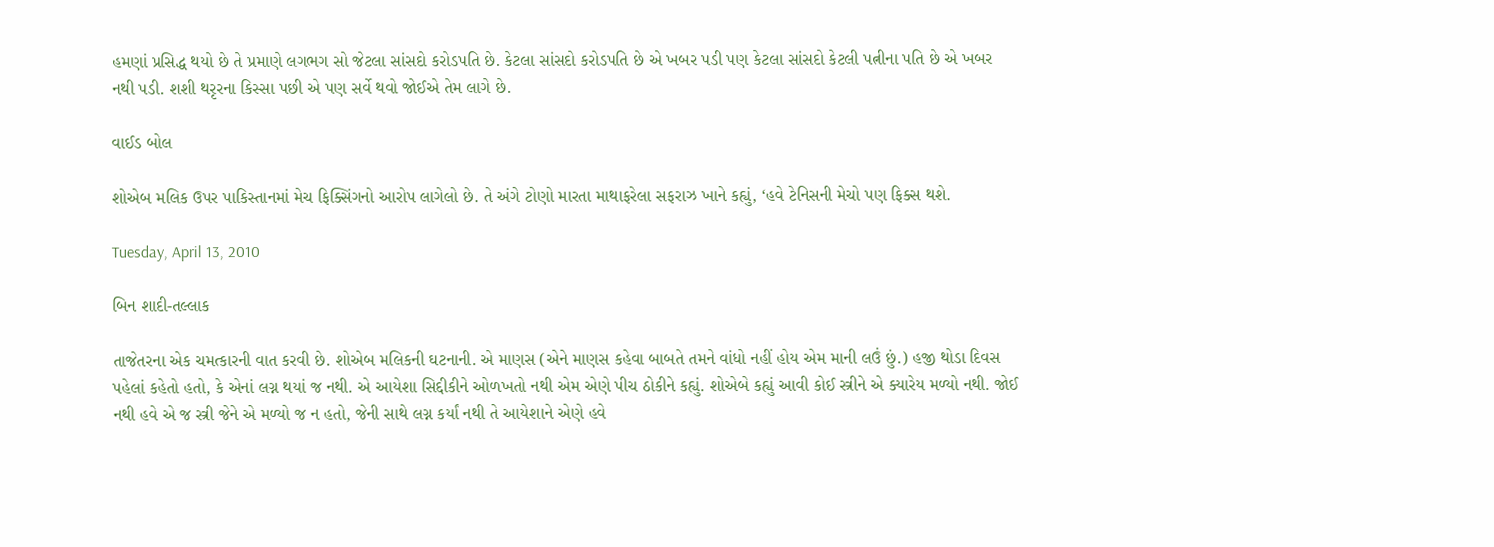હમણાં પ્રસિદ્ધ થયો છે તે પ્રમાણે લગભગ સો જેટલા સાંસદો કરોડપતિ છે. કેટલા સાંસદો કરોડપતિ છે એ ખબર પડી પણ કેટલા સાંસદો કેટલી પત્નીના પતિ છે એ ખબર નથી પડી. શશી થરૃરના કિસ્સા પછી એ પણ સર્વે થવો જોઈએ તેમ લાગે છે.

વાઈડ બોલ

શોએબ મલિક ઉપર પાકિસ્તાનમાં મેચ ફિક્સિંગનો આરોપ લાગેલો છે. તે અંગે ટોણો મારતા માથાફરેલા સફરાઝ ખાને કહ્યું, ‘હવે ટેનિસની મેચો પણ ફિક્સ થશે.

Tuesday, April 13, 2010

બિન શાદી-તલ્લાક

તાજેતરના એક ચમત્કારની વાત કરવી છે. શોએબ મલિકની ઘટનાની. એ માણસ (એને માણસ કહેવા બાબતે તમને વાંધો નહીં હોય એમ માની લઉં છું.) હજી થોડા દિવસ પહેલાં કહેતો હતો, કે એનાં લગ્ન થયાં જ નથી. એ આયેશા સિદ્દીકીને ઓળખતો નથી એમ એણે પીચ ઠોકીને કહ્યું. શોએબે કહ્યું આવી કોઈ સ્ત્રીને એ ક્યારેય મળ્યો નથી. જોઈ નથી હવે એ જ સ્ત્રી જેને એ મળ્યો જ ન હતો, જેની સાથે લગ્ન કર્યાં નથી તે આયેશાને એણે હવે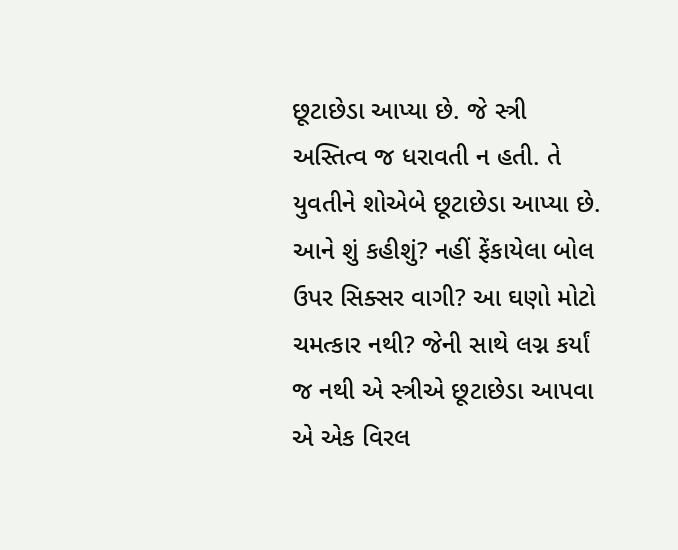છૂટાછેડા આપ્યા છે. જે સ્ત્રી અસ્તિત્વ જ ધરાવતી ન હતી. તે યુવતીને શોએબે છૂટાછેડા આપ્યા છે. આને શું કહીશું? નહીં ફેંકાયેલા બોલ ઉપર સિક્સર વાગી? આ ઘણો મોટો ચમત્કાર નથી? જેની સાથે લગ્ન કર્યાં જ નથી એ સ્ત્રીએ છૂટાછેડા આપવા એ એક વિરલ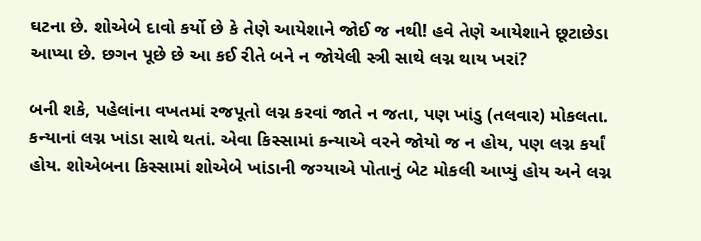ઘટના છે. શોએબે દાવો કર્યો છે કે તેણે આયેશાને જોઈ જ નથી! હવે તેણે આયેશાને છૂટાછેડા આપ્યા છે. છગન પૂછે છે આ કઈ રીતે બને ન જોયેલી સ્ત્રી સાથે લગ્ન થાય ખરાં?

બની શકે, પહેલાંના વખતમાં રજપૂતો લગ્ન કરવાં જાતે ન જતા, પણ ખાંડુ (તલવાર) મોકલતા. કન્યાનાં લગ્ન ખાંડા સાથે થતાં. એવા કિસ્સામાં કન્યાએ વરને જોયો જ ન હોય, પણ લગ્ન કર્યાં હોય. શોએબના કિસ્સામાં શોએબે ખાંડાની જગ્યાએ પોતાનું બેટ મોકલી આપ્યું હોય અને લગ્ન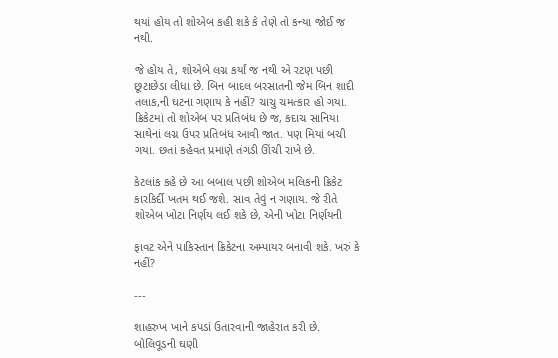થયાં હોય તો શોએબ કહી શકે કે તેણે તો કન્યા જોઈ જ નથી.

જે હોય તે, શોએબે લગ્ન કર્યાં જ નથી એ રટણ પછી છૂટાછેડા લીધા છે. બિન બાદલ બરસાતની જેમ બિન શાદી તલાક,ની ઘટના ગણાય કે નહીં? ચાચુ ચમત્કાર હો ગયા. ક્રિકેટમાં તો શોએબ પર પ્રતિબંધ છે જ, કદાચ સાનિયા સાથેનાં લગ્ન ઉપર પ્રતિબંધ આવી જાત. પણ મિયાં બચી ગયા. છતાં કહેવત પ્રમાણે તંગડી ઊંચી રાખે છે.

કેટલાંક કહે છે આ બબાલ પછી શોએબ મલિકની ક્રિકેટ કારકિર્દી ખતમ થઈ જશે. સાવ તેવું ન ગણાય. જે રીતે શોએબ ખોટા નિર્ણય લઈ શકે છે, એની ખોટા નિર્ણયની

ફાવટ એને પાકિસ્તાન ક્રિકેટના અમ્પાયર બનાવી શકે. ખરું કે નહીં?

---

શાહરુખ ખાને કપડાં ઉતારવાની જાહેરાત કરી છે. બોલિવૂડની ઘણી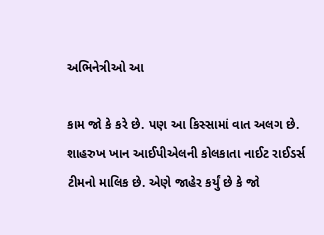અભિનેત્રીઓ આ

કામ જો કે કરે છે. પણ આ કિસ્સામાં વાત અલગ છે. શાહરુખ ખાન આઈપીએલની કોલકાતા નાઈટ રાઈડર્સ ટીમનો માલિક છે. એણે જાહેર કર્યું છે કે જો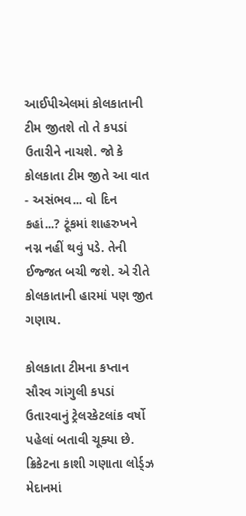આઈપીએલમાં કોલકાતાની ટીમ જીતશે તો તે કપડાં ઉતારીને નાચશે. જો કે કોલકાતા ટીમ જીતે આ વાત - અસંભવ... વો દિન કહાં...? ટૂંકમાં શાહરુખને નગ્ન નહીં થવું પડે. તેની ઈજ્જત બચી જશે. એ રીતે કોલકાતાની હારમાં પણ જીત ગણાય.

કોલકાતા ટીમના કપ્તાન સૌરવ ગાંગુલી કપડાં ઉતારવાનું ટ્રેલરકેટલાંક વર્ષો પહેલાં બતાવી ચૂક્યા છે. ક્રિકેટના કાશી ગણાતા લોર્ડ્ઝ મેદાનમાં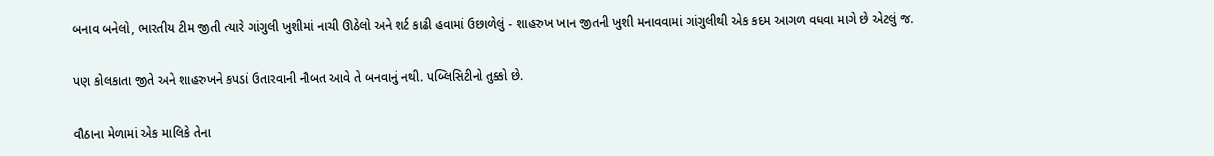બનાવ બનેલો, ભારતીય ટીમ જીતી ત્યારે ગાંગુલી ખુશીમાં નાચી ઊઠેલો અને શર્ટ કાઢી હવામાં ઉછાળેલું - શાહરુખ ખાન જીતની ખુશી મનાવવામાં ગાંગુલીથી એક કદમ આગળ વધવા માગે છે એટલું જ.

પણ કોલકાતા જીતે અને શાહરુખને કપડાં ઉતારવાની નૌબત આવે તે બનવાનું નથી. પબ્લિસિટીનો તુક્કો છે.

વૌઠાના મેળામાં એક માલિકે તેના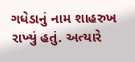ગધેડાનું નામ શાહરુખ રાખ્યું હતું. અત્યારે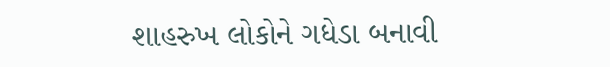શાહરુખ લોકોને ગધેડા બનાવી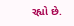રહ્યો છે.